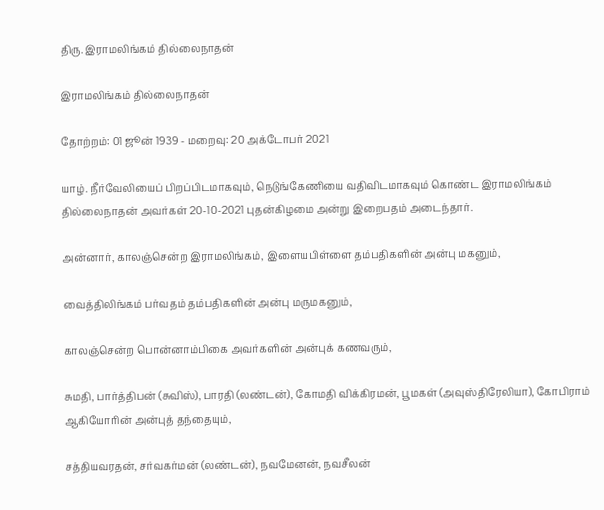திரு. இராமலிங்கம் தில்லைநாதன்

இராமலிங்கம் தில்லைநாதன்

தோற்றம்: 01 ஜூன் 1939 - மறைவு: 20 அக்டோபர் 2021

யாழ். நீர்வேலியைப் பிறப்பிடமாகவும், நெடுங்கேணியை வதிவிடமாகவும் கொண்ட இராமலிங்கம் தில்லைநாதன் அவர்கள் 20-10-2021 புதன்கிழமை அன்று இறைபதம் அடைந்தார்.

அன்னார், காலஞ்சென்ற இராமலிங்கம், இளையபிள்ளை தம்பதிகளின் அன்பு மகனும்,

வைத்திலிங்கம் பர்வதம் தம்பதிகளின் அன்பு மருமகனும்,

காலஞ்சென்ற பொன்னாம்பிகை அவர்களின் அன்புக் கணவரும்,

சுமதி, பார்த்திபன் (சுவிஸ்), பாரதி (லண்டன்), கோமதி விக்கிரமன், பூமகள் (அவுஸ்திரேலியா), கோபிராம் ஆகியோரின் அன்புத் தந்தையும்,

சத்தியவரதன், சர்வகர்மன் (லண்டன்), நவமேனன், நவசீலன்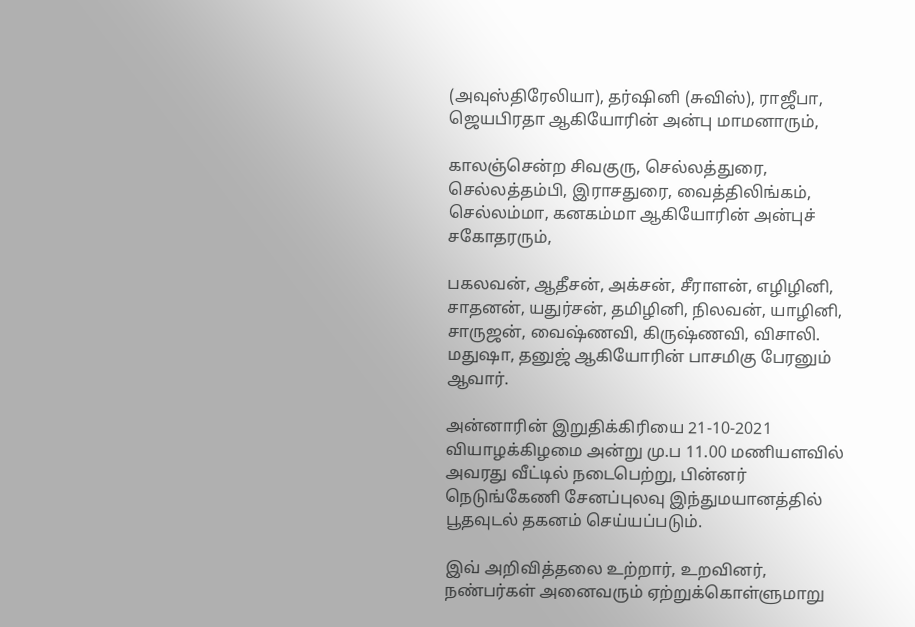(அவுஸ்திரேலியா), தர்ஷினி (சுவிஸ்), ராஜீபா, ஜெயபிரதா ஆகியோரின் அன்பு மாமனாரும்,

காலஞ்சென்ற சிவகுரு, செல்லத்துரை, செல்லத்தம்பி, இராசதுரை, வைத்திலிங்கம், செல்லம்மா, கனகம்மா ஆகியோரின் அன்புச் சகோதரரும்,

பகலவன், ஆதீசன், அக்சன், சீராளன், எழிழினி, சாதனன், யதுர்சன், தமிழினி, நிலவன், யாழினி, சாருஜன், வைஷ்ணவி, கிருஷ்ணவி, விசாலி. மதுஷா, தனுஜ் ஆகியோரின் பாசமிகு பேரனும் ஆவார்.

அன்னாரின் இறுதிக்கிரியை 21-10-2021 வியாழக்கிழமை அன்று மு.ப 11.00 மணியளவில் அவரது வீட்டில் நடைபெற்று, பின்னர் நெடுங்கேணி சேனப்புலவு இந்துமயானத்தில் பூதவுடல் தகனம் செய்யப்படும்.

இவ் அறிவித்தலை உற்றார், உறவினர், நண்பர்கள் அனைவரும் ஏற்றுக்கொள்ளுமாறு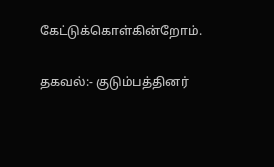கேட்டுக்கொள்கின்றோம்.

தகவல்:- குடும்பத்தினர்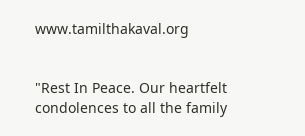www.tamilthakaval.org


"Rest In Peace. Our heartfelt condolences to all the family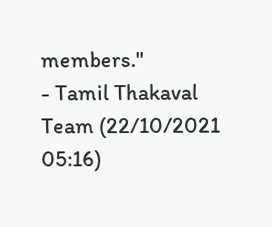members."
- Tamil Thakaval Team (22/10/2021 05:16)